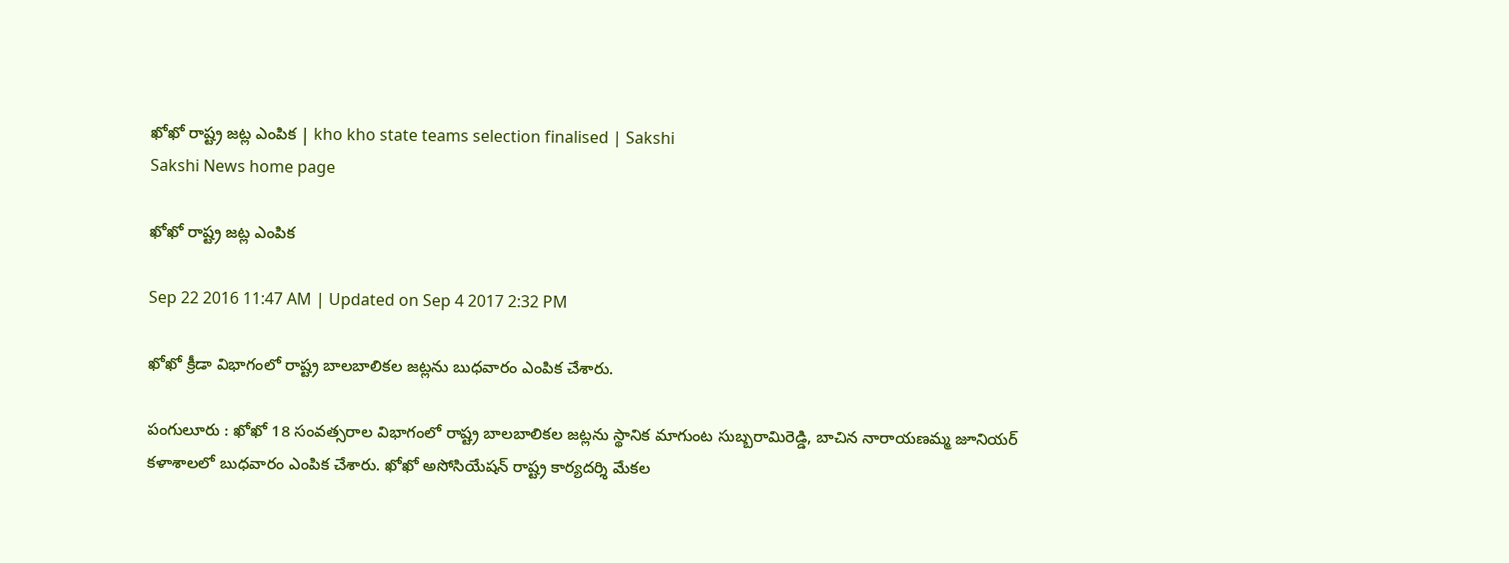ఖోఖో రాష్ట్ర జట్ల ఎంపిక | kho kho state teams selection finalised | Sakshi
Sakshi News home page

ఖోఖో రాష్ట్ర జట్ల ఎంపిక

Sep 22 2016 11:47 AM | Updated on Sep 4 2017 2:32 PM

ఖోఖో క్రీడా విభాగంలో రాష్ట్ర బాలబాలికల జట్లను బుధవారం ఎంపిక చేశారు.

పంగులూరు : ఖోఖో 18 సంవత్సరాల విభాగంలో రాష్ట్ర బాలబాలికల జట్లను స్థానిక మాగుంట సుబ్బరామిరెడ్డి, బాచిన నారాయణమ్మ జూనియర్‌ కళాశాలలో బుధవారం ఎంపిక చేశారు. ఖోఖో అసోసియేషన్‌ రాష్ట్ర కార్యదర్శి మేకల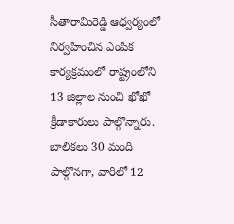సీతారామిరెడ్డి ఆధ్వర్యంలో నిర్వహించిన ఎంపిక కార్యక్రమంలో రాష్ట్రంలోని 13 జిల్లాల నుంచి ఖోఖో క్రీడాకారులు పాల్గొన్నారు. బాలికలు 30 మంది పాల్గొనగా, వారిలో 12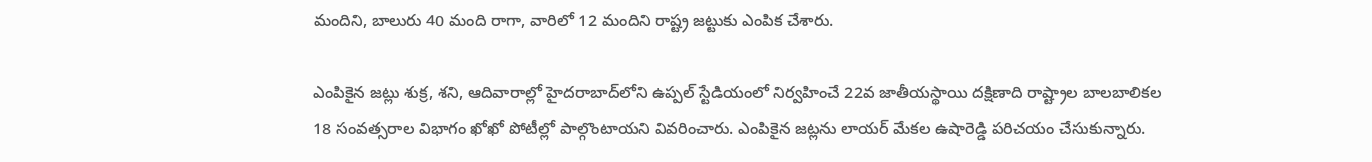మందిని, బాలురు 40 మంది రాగా, వారిలో 12 మందిని రాష్ట్ర జట్టుకు ఎంపిక చేశారు.

ఎంపికైన జట్లు శుక్ర, శని, ఆదివారాల్లో హైదరాబాద్‌లోని ఉప్పల్‌ స్టేడియంలో నిర్వహించే 22వ జాతీయస్థాయి దక్షిణాది రాష్ట్రాల బాలబాలికల 18 సంవత్సరాల విభాగం ఖోఖో పోటీల్లో పాల్గొంటాయని వివరించారు. ఎంపికైన జట్లను లాయర్‌ మేకల ఉషారెడ్డి పరిచయం చేసుకున్నారు.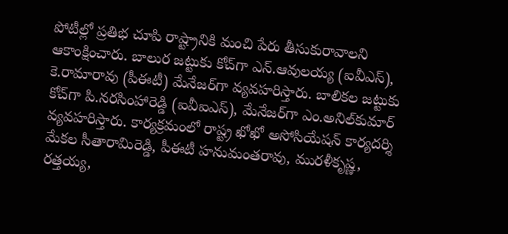పోటీల్లో ప్రతిభ చూపి రాష్ట్రానికి మంచి పేరు తీసుకురావాలని ఆకాంక్షించారు. బాలుర జట్టుకు కోచ్‌గా ఎన్‌.ఆవులయ్య (ఐవీఎస్‌), కె.రామారావు (పీఈటీ) మేనేజర్‌గా వ్యవహరిస్తారు. బాలికల జట్టుకు కోచ్‌గా పి.నరసింహారెడ్డి (ఐవీఐఎస్‌), మేనేజర్‌గా ఎం.అనిల్‌కుమార్‌ వ్యవహరిస్తారు. కార్యక్రమంలో రాష్ట్ర ఖోఖో అసోసియేషన్‌ కార్యదర్శి మేకల సీతారామిరెడ్డి, పీఈటీ హనుమంతరావు, మురళీకృష్ణ, రత్తయ్య,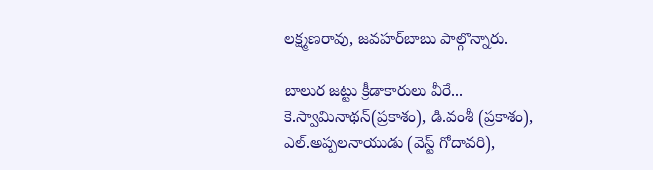లక్ష్మణరావు, జవహర్‌బాబు పాల్గొన్నారు.

బాలుర జట్టు క్రీడాకారులు వీరే...
కె.స్వామినాథన్‌(ప్రకాశం), డి.వంశీ (ప్రకాశం), ఎల్‌.అప్పలనాయుడు (వెస్ట్‌ గోదావరి),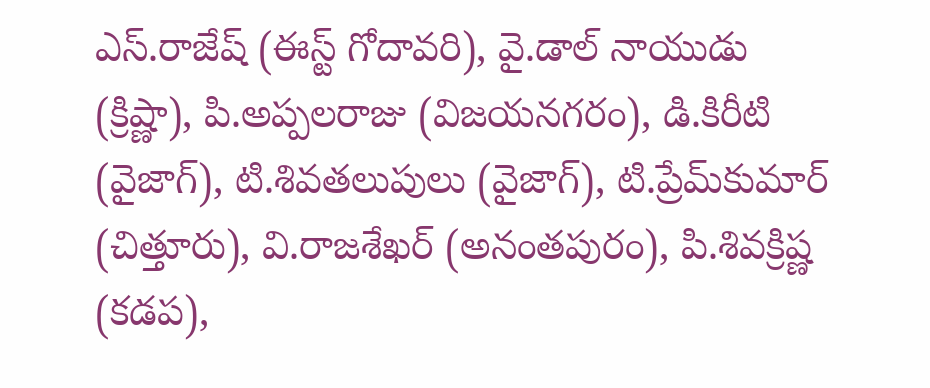ఎస్‌.రాజేష్‌ (ఈస్ట్‌ గోదావరి), వై.డాల్‌ నాయుడు (క్రిష్ణా), పి.అప్పలరాజు (విజయనగరం), డి.కిరీటి (వైజాగ్‌), టి.శివతలుపులు (వైజాగ్‌), టి.ప్రేమ్‌కుమార్‌ (చిత్తూరు), వి.రాజశేఖర్‌ (అనంతపురం), పి.శివక్రిష్ణ (కడప),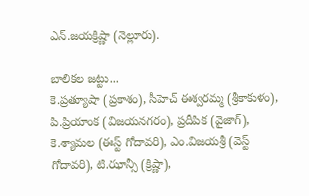ఎన్‌.జయక్రిష్ణా (నెల్లూరు).

బాలికల జట్టు...
కె.ప్రత్యూషా (ప్రకాశం), సీహెచ్‌ ఈశ్వరమ్మ (శ్రీకాకుళం), పి.ప్రియాంక (విజయనగరం), ప్రదీపిక (వైజాగ్‌), కె.శ్యామల (ఈస్ట్‌ గోదావరి), ఎం.విజయశ్రీ (వెస్ట్‌ గోదావరి), టి.ఝాన్సీ (క్రిష్ణా),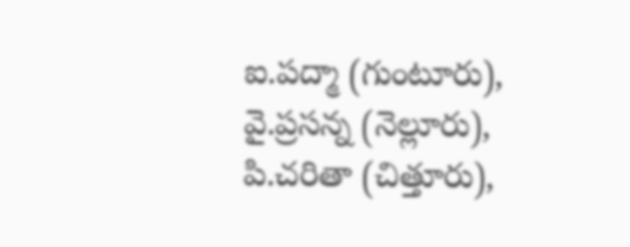ఐ.పద్మా (గుంటూరు), వై.ప్రసన్న (నెల్లూరు), పి.చరితా (చిత్తూరు),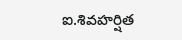ఐ.శివహర్షిత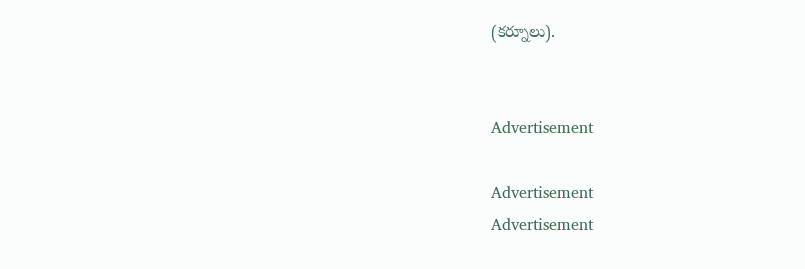(కర్నూలు).


Advertisement

Advertisement
Advertisement